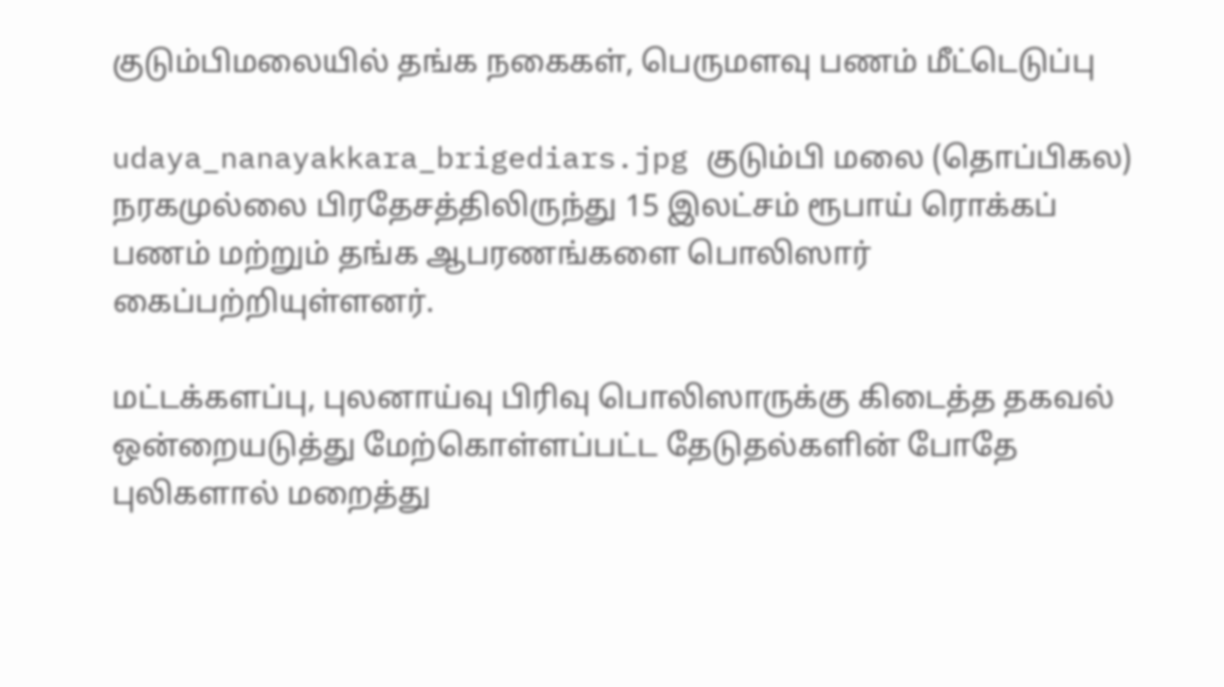குடும்பிமலையில் தங்க நகைகள், பெருமளவு பணம் மீட்டெடுப்பு

udaya_nanayakkara_brigediars.jpg குடும்பி மலை (தொப்பிகல) நரகமுல்லை பிரதேசத்திலிருந்து 15 இலட்சம் ரூபாய் ரொக்கப் பணம் மற்றும் தங்க ஆபரணங்களை பொலிஸார் கைப்பற்றியுள்ளனர்.

மட்டக்களப்பு, புலனாய்வு பிரிவு பொலிஸாருக்கு கிடைத்த தகவல் ஒன்றையடுத்து மேற்கொள்ளப்பட்ட தேடுதல்களின் போதே புலிகளால் மறைத்து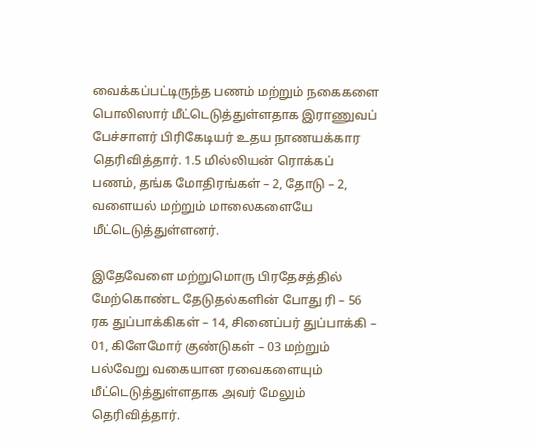வைக்கப்பட்டிருந்த பணம் மற்றும் நகைகளை பொலிஸார் மீட்டெடுத்துள்ளதாக இராணுவப் பேச்சாளர் பிரிகேடியர் உதய நாணயக்கார தெரிவித்தார். 1.5 மில்லியன் ரொக்கப் பணம், தங்க மோதிரங்கள் – 2, தோடு – 2, வளையல் மற்றும் மாலைகளையே மீட்டெடுத்துள்ளனர்.

இதேவேளை மற்றுமொரு பிரதேசத்தில் மேற்கொண்ட தேடுதல்களின் போது ரி – 56 ரக துப்பாக்கிகள் – 14, சினைப்பர் துப்பாக்கி – 01, கிளேமோர் குண்டுகள் – 03 மற்றும் பல்வேறு வகையான ரவைகளையும் மீட்டெடுத்துள்ளதாக அவர் மேலும் தெரிவித்தார்.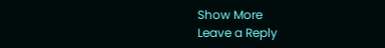Show More
Leave a Reply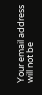Your email address will not be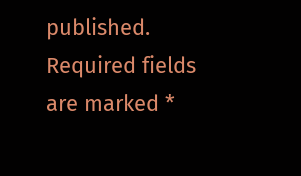published. Required fields are marked *